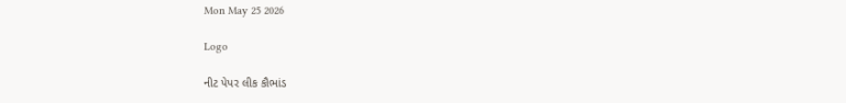Mon May 25 2026

Logo

નીટ પેપર લીક કૌભાંડ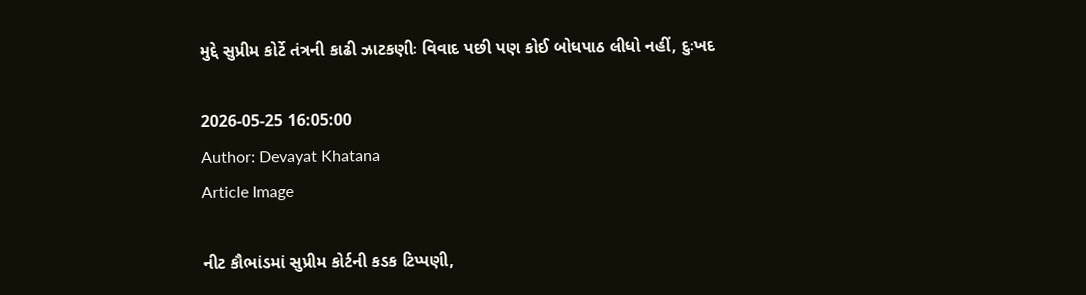મુદ્દે સુપ્રીમ કોર્ટે તંત્રની કાઢી ઝાટકણીઃ વિવાદ પછી પણ કોઈ બોધપાઠ લીધો નહીં, દુઃખદ

2026-05-25 16:05:00
Author: Devayat Khatana
Article Image

નીટ કૌભાંડમાં સુપ્રીમ કોર્ટની કડક ટિપ્પણી,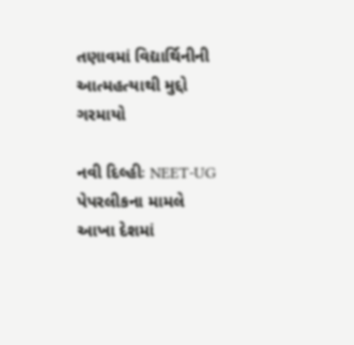તણાવમાં વિદ્યાર્થિનીની આત્મહત્યાથી મુદ્દો ગરમાયો

નવી દિલ્હીઃ NEET-UG પેપરલીકના મામલે આખા દેશમાં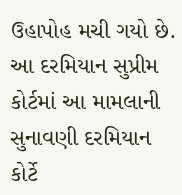ઉહાપોહ મચી ગયો છે. આ દરમિયાન સુપ્રીમ કોર્ટમાં આ મામલાની સુનાવણી દરમિયાન કોર્ટે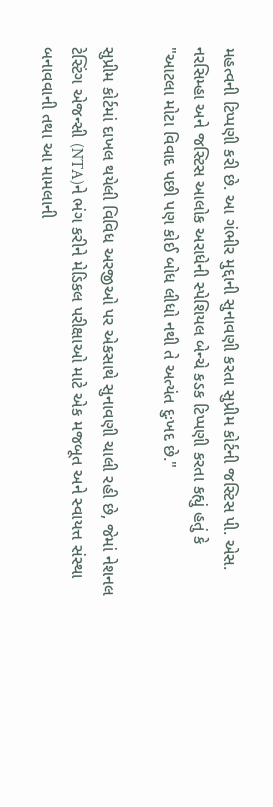મહત્વની ટિપ્પણી કરી છે. આ ગંભીર મુદ્દાની સુનાવણી કરતા સુપ્રીમ કોર્ટની જસ્ટિસ પી. એસ. નરસિમ્હા અને જસ્ટિસ આલોક અરાધેની સ્પેશિયલ બેન્ચે કડક ટિપ્પણી કરતા કહ્યું હતું કે "આટલા મોટા વિવાદ પછી પણ કોઈ બોધ લીધો નથી તે અત્યંત દુઃખદ છે."

સુપ્રીમ કોર્ટમાં દાખલ થયેલી વિવિધ અરજીઓ પર એકસાથે સુનાવણી ચાલી રહી છે, જેમાં નેશનલ ટેસ્ટિંગ એજન્સી (NTA)ને ભંગ કરીને મેડિકલ પરીક્ષાઓ માટે એક મજબૂત અને સ્વાયત્ત સંસ્થા બનાવવાની તથા આ મામલાની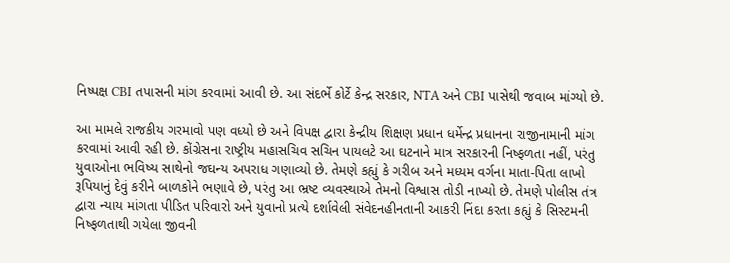નિષ્પક્ષ CBI તપાસની માંગ કરવામાં આવી છે. આ સંદર્ભે કોર્ટે કેન્દ્ર સરકાર, NTA અને CBI પાસેથી જવાબ માંગ્યો છે.

આ મામલે રાજકીય ગરમાવો પણ વધ્યો છે અને વિપક્ષ દ્વારા કેન્દ્રીય શિક્ષણ પ્રધાન ધર્મેન્દ્ર પ્રધાનના રાજીનામાની માંગ કરવામાં આવી રહી છે. કોંગ્રેસના રાષ્ટ્રીય મહાસચિવ સચિન પાયલટે આ ઘટનાને માત્ર સરકારની નિષ્ફળતા નહીં, પરંતુ યુવાઓના ભવિષ્ય સાથેનો જઘન્ય અપરાધ ગણાવ્યો છે. તેમણે કહ્યું કે ગરીબ અને મધ્યમ વર્ગના માતા-પિતા લાખો રૂપિયાનું દેવું કરીને બાળકોને ભણાવે છે, પરંતુ આ ભ્રષ્ટ વ્યવસ્થાએ તેમનો વિશ્વાસ તોડી નાખ્યો છે. તેમણે પોલીસ તંત્ર દ્વારા ન્યાય માંગતા પીડિત પરિવારો અને યુવાનો પ્રત્યે દર્શાવેલી સંવેદનહીનતાની આકરી નિંદા કરતા કહ્યું કે સિસ્ટમની નિષ્ફળતાથી ગયેલા જીવની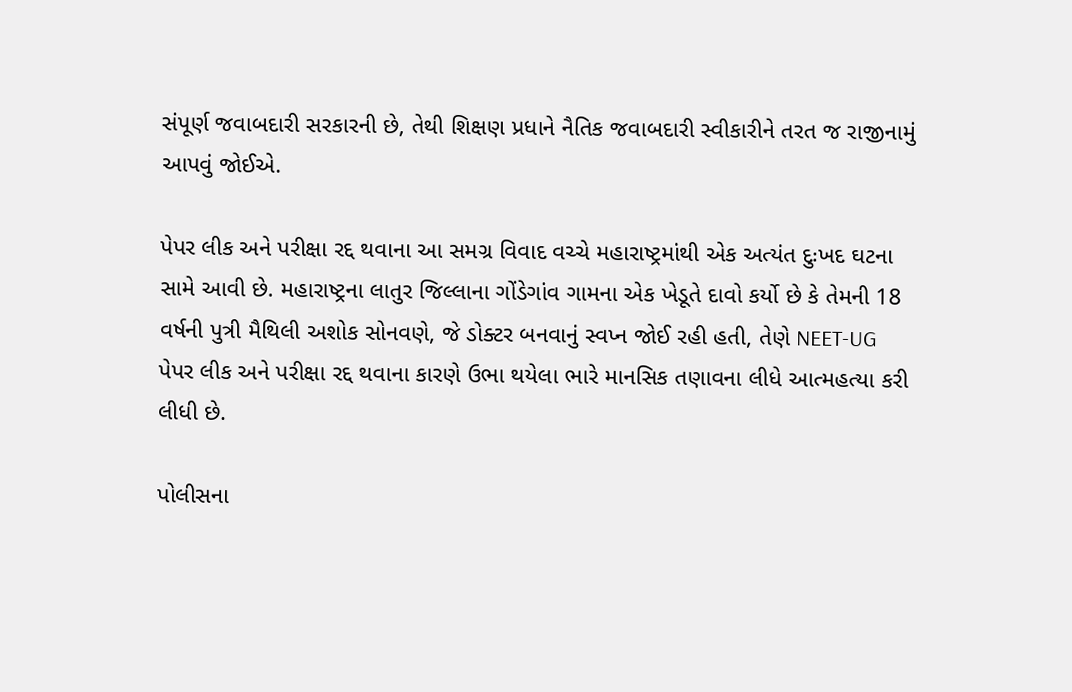સંપૂર્ણ જવાબદારી સરકારની છે, તેથી શિક્ષણ પ્રધાને નૈતિક જવાબદારી સ્વીકારીને તરત જ રાજીનામું આપવું જોઈએ.

પેપર લીક અને પરીક્ષા રદ્દ થવાના આ સમગ્ર વિવાદ વચ્ચે મહારાષ્ટ્રમાંથી એક અત્યંત દુઃખદ ઘટના સામે આવી છે. મહારાષ્ટ્રના લાતુર જિલ્લાના ગોંડેગાંવ ગામના એક ખેડૂતે દાવો કર્યો છે કે તેમની 18 વર્ષની પુત્રી મૈથિલી અશોક સોનવણે, જે ડોક્ટર બનવાનું સ્વપ્ન જોઈ રહી હતી, તેણે NEET-UG પેપર લીક અને પરીક્ષા રદ્દ થવાના કારણે ઉભા થયેલા ભારે માનસિક તણાવના લીધે આત્મહત્યા કરી લીધી છે.

પોલીસના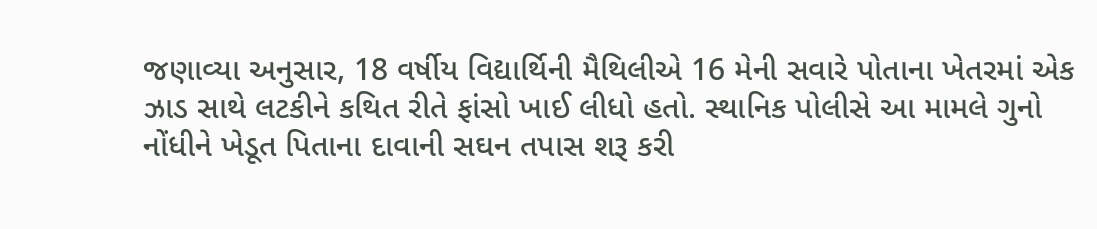જણાવ્યા અનુસાર, 18 વર્ષીય વિદ્યાર્થિની મૈથિલીએ 16 મેની સવારે પોતાના ખેતરમાં એક ઝાડ સાથે લટકીને કથિત રીતે ફાંસો ખાઈ લીધો હતો. સ્થાનિક પોલીસે આ મામલે ગુનો નોંધીને ખેડૂત પિતાના દાવાની સઘન તપાસ શરૂ કરી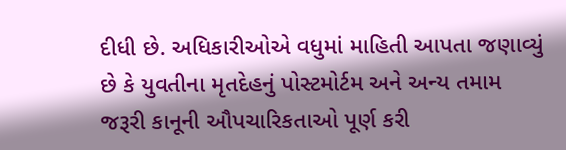દીધી છે. અધિકારીઓએ વધુમાં માહિતી આપતા જણાવ્યું છે કે યુવતીના મૃતદેહનું પોસ્ટમોર્ટમ અને અન્ય તમામ જરૂરી કાનૂની ઔપચારિકતાઓ પૂર્ણ કરી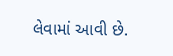લેવામાં આવી છે.